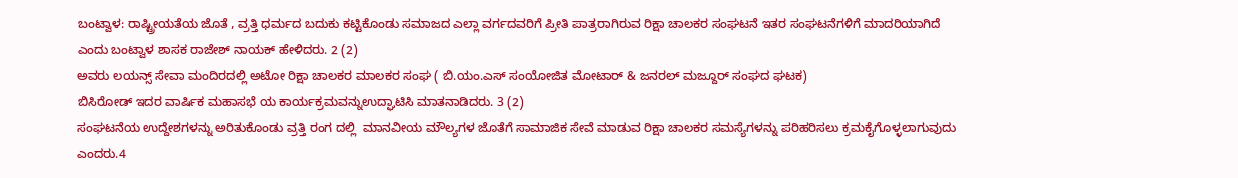ಬಂಟ್ವಾಳ: ರಾಷ್ಟ್ರೀಯತೆಯ ಜೊತೆ , ವ್ರತ್ತಿ ಧರ್ಮದ ಬದುಕು ಕಟ್ಟಿಕೊಂಡು ಸಮಾಜದ ಎಲ್ಲಾ ವರ್ಗದವರಿಗೆ ಪ್ರೀತಿ ಪಾತ್ರರಾಗಿರುವ ರಿಕ್ಷಾ ಚಾಲಕರ ಸಂಘಟನೆ ಇತರ ಸಂಘಟನೆಗಳಿಗೆ ಮಾದರಿಯಾಗಿದೆ ಎಂದು ಬಂಟ್ವಾಳ ಶಾಸಕ ರಾಜೇಶ್ ನಾಯಕ್ ಹೇಳಿದರು. 2 (2)
ಅವರು ಲಯನ್ಸ್ ಸೇವಾ ಮಂದಿರದಲ್ಲಿ ಅಟೋ ರಿಕ್ಷಾ ಚಾಲಕರ ಮಾಲಕರ ಸಂಘ ( ಬಿ.ಯಂ.ಎಸ್ ಸಂಯೋಜಿತ ಮೋಟಾರ್ & ಜನರಲ್ ಮಜ್ದೂರ್ ಸಂಘದ ಘಟಕ)
ಬಿಸಿರೋಡ್ ಇದರ ವಾರ್ಷಿಕ ಮಹಾಸಭೆ ಯ ಕಾರ್ಯಕ್ರಮವನ್ನು‌ಉದ್ಘಾಟಿಸಿ ಮಾತನಾಡಿದರು. 3 (2)
ಸಂಘಟನೆಯ ಉದ್ದೇಶಗಳನ್ನು ಅರಿತುಕೊಂಡು ವ್ರತ್ತಿ ರಂಗ ದಲ್ಲಿ  ಮಾನವೀಯ ಮೌಲ್ಯಗಳ ಜೊತೆಗೆ ಸಾಮಾಜಿಕ ಸೇವೆ ಮಾಡುವ ರಿಕ್ಷಾ ಚಾಲಕರ ಸಮಸ್ಯೆಗಳನ್ನು ಪರಿಹರಿಸಲು ಕ್ರಮಕೈಗೊಳ್ಳಲಾಗುವುದು ಎಂದರು.4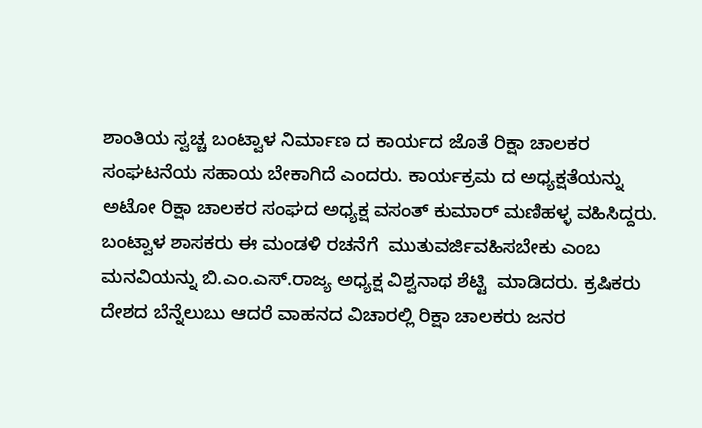ಶಾಂತಿಯ ಸ್ವಚ್ಚ ಬಂಟ್ವಾಳ ನಿರ್ಮಾಣ ದ ಕಾರ್ಯದ ಜೊತೆ ರಿಕ್ಷಾ ಚಾಲಕರ ಸಂಘಟನೆಯ ಸಹಾಯ ಬೇಕಾಗಿದೆ ಎಂದರು. ಕಾರ್ಯಕ್ರಮ ದ ಅಧ್ಯಕ್ಷತೆಯನ್ನು ಅಟೋ ರಿಕ್ಷಾ ಚಾಲಕರ ಸಂಘದ ಅಧ್ಯಕ್ಷ ವಸಂತ್ ಕುಮಾರ್ ಮಣಿಹಳ್ಳ ವಹಿಸಿದ್ದರು.
ಬಂಟ್ವಾಳ ಶಾಸಕರು ಈ ಮಂಡಳಿ ರಚನೆಗೆ  ಮುತುವರ್ಜಿವಹಿಸಬೇಕು ಎಂಬ ಮನವಿಯನ್ನು ಬಿ.ಎಂ.ಎಸ್.ರಾಜ್ಯ ಅಧ್ಯಕ್ಷ ವಿಶ್ವನಾಥ ಶೆಟ್ಟಿ  ಮಾಡಿದರು. ಕ್ರಷಿಕರು ದೇಶದ ಬೆನ್ನೆಲುಬು ಆದರೆ ವಾಹನದ ವಿಚಾರಲ್ಲಿ ರಿಕ್ಷಾ ಚಾಲಕರು ಜನರ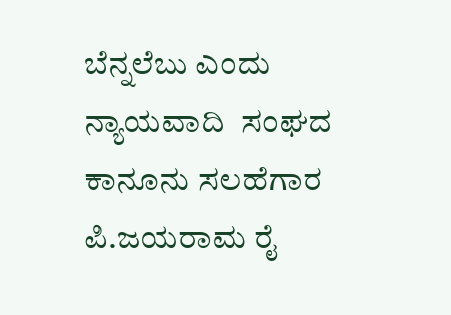ಬೆನ್ನಲೆಬು ಎಂದು ನ್ಯಾಯವಾದಿ  ಸಂಘದ ಕಾನೂನು ಸಲಹೆಗಾರ ಪಿ.ಜಯರಾಮ ರೈ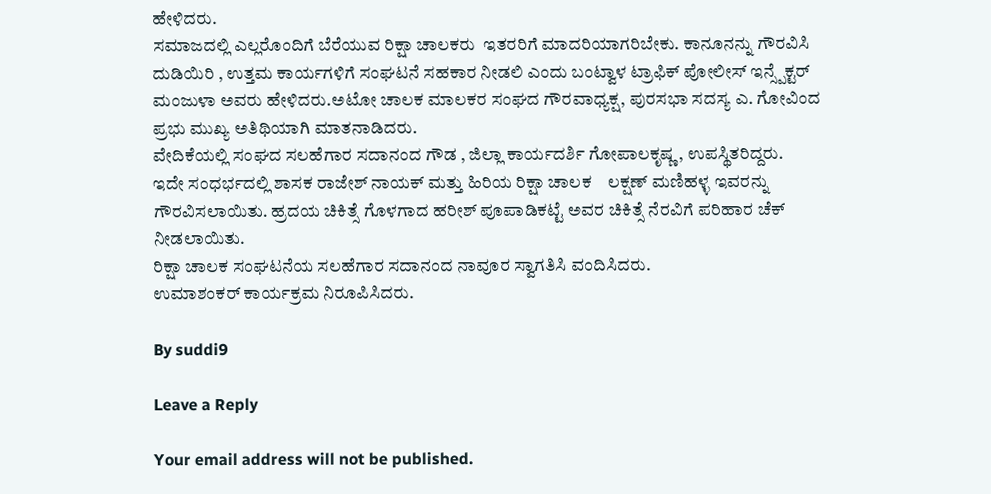ಹೇಳಿದರು.
ಸಮಾಜದಲ್ಲಿ ಎಲ್ಲರೊಂದಿಗೆ ಬೆರೆಯುವ ರಿಕ್ಷಾ ಚಾಲಕರು  ಇತರರಿಗೆ ಮಾದರಿಯಾಗರಿಬೇಕು. ಕಾನೂನನ್ನು ಗೌರವಿಸಿ ದುಡಿಯಿರಿ , ಉತ್ತಮ ಕಾರ್ಯಗಳಿಗೆ ಸಂಘಟನೆ ಸಹಕಾರ ನೀಡಲಿ ಎಂದು ಬಂಟ್ವಾಳ ಟ್ರಾಫಿಕ್ ಪೋಲೀಸ್ ಇನ್ಸ್ಪೆಕ್ಟರ್ ಮಂಜುಳಾ ಅವರು ಹೇಳಿದರು.ಅಟೋ ಚಾಲಕ ಮಾಲಕರ ಸಂಘದ ಗೌರವಾಧ್ಯಕ್ಷ, ಪುರಸಭಾ ಸದಸ್ಯ ಎ. ಗೋವಿಂದ ಪ್ರಭು ಮುಖ್ಯ ಅತಿಥಿಯಾಗಿ ಮಾತನಾಡಿದರು.
ವೇದಿಕೆಯಲ್ಲಿ ಸಂಘದ ಸಲಹೆಗಾರ ಸದಾನಂದ ಗೌಡ , ಜಿಲ್ಲಾ ಕಾರ್ಯದರ್ಶಿ ಗೋಪಾಲಕೃಷ್ಣ , ಉಪಸ್ಥಿತರಿದ್ದರು.
ಇದೇ ಸಂಧರ್ಭದಲ್ಲಿ ಶಾಸಕ ರಾಜೇಶ್ ನಾಯಕ್ ಮತ್ತು ಹಿರಿಯ ರಿಕ್ಷಾ ಚಾಲಕ    ಲಕ್ಷಣ್ ಮಣಿಹಳ್ಳ ಇವರನ್ನು ಗೌರವಿಸಲಾಯಿತು. ಹ್ರದಯ ಚಿಕಿತ್ಸೆ ಗೊಳಗಾದ ಹರೀಶ್ ಪೂಪಾಡಿಕಟ್ಟೆ ಅವರ ಚಿಕಿತ್ಸೆ ನೆರವಿಗೆ ಪರಿಹಾರ ಚೆಕ್ ನೀಡಲಾಯಿತು.
ರಿಕ್ಷಾ ಚಾಲಕ ಸಂಘಟನೆಯ ಸಲಹೆಗಾರ ಸದಾನಂದ ನಾವೂರ ಸ್ವಾಗತಿಸಿ ವಂದಿಸಿದರು.
ಉಮಾಶಂಕರ್ ಕಾರ್ಯಕ್ರಮ ನಿರೂಪಿಸಿದರು.

By suddi9

Leave a Reply

Your email address will not be published.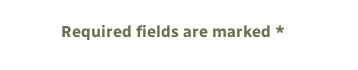Required fields are marked *